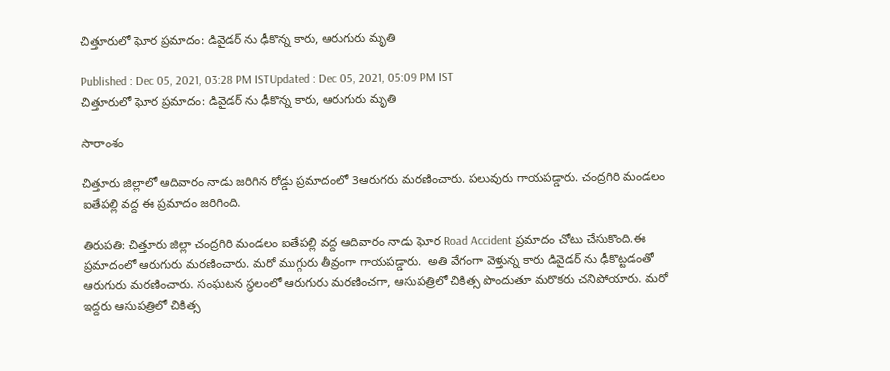చిత్తూరులో ఘోర ప్రమాదం: డివైడర్ ను ఢీకొన్న కారు, ఆరుగురు మృతి

Published : Dec 05, 2021, 03:28 PM ISTUpdated : Dec 05, 2021, 05:09 PM IST
చిత్తూరులో ఘోర ప్రమాదం: డివైడర్ ను ఢీకొన్న కారు, ఆరుగురు మృతి

సారాంశం

చిత్తూరు జిల్లాలో ఆదివారం నాడు జరిగిన రోడ్డు ప్రమాదంలో 3ఆరుగరు మరణించారు. పలువురు గాయపడ్డారు. చంద్రగిరి మండలం ఐతేపల్లి వద్ద ఈ ప్రమాదం జరిగింది.

తిరుపతి: చిత్తూరు జిల్లా చంద్రగిరి మండలం ఐతేపల్లి వద్ద ఆదివారం నాడు ఘోర Road Accident ప్రమాదం చోటు చేసుకొంది.ఈ ప్రమాదంలో ఆరుగురు మరణించారు. మరో ముగ్గురు తీవ్రంగా గాయపడ్డారు.  అతి వేగంగా వెళ్తున్న కారు డివైడర్ ను ఢీకొట్టడంతో ఆరుగురు మరణించారు. సంఘటన స్థలంలో ఆరుగురు మరణించగా, ఆసుపత్రిలో చికిత్స పొందుతూ మరొకరు చనిపోయారు. మరో ఇద్దరు ఆసుపత్రిలో చికిత్స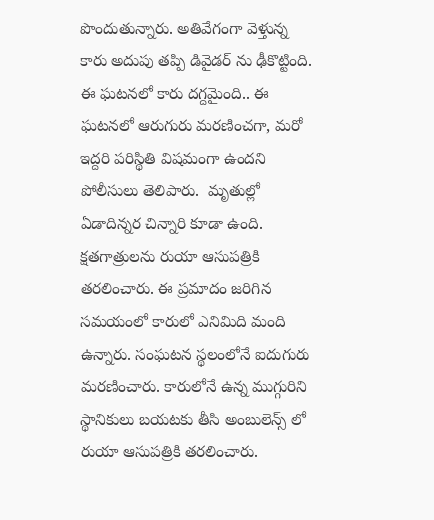పొందుతున్నారు. అతివేగంగా వెళ్తున్న కారు అదుపు తప్పి డివైడర్ ను ఢీకొట్టింది. ఈ ఘటనలో కారు దగ్దమైంది.. ఈ ఘటనలో ఆరుగురు మరణించగా, మరో ఇద్దరి పరిస్థితి విషమంగా ఉందని పోలీసులు తెలిపారు.  మృతుల్లో ఏడాదిన్నర చిన్నారి కూడా ఉంది.  క్షతగాత్రులను రుయా ఆసుపత్రికి తరలించారు. ఈ ప్రమాదం జరిగిన సమయంలో కారులో ఎనిమిది మంది ఉన్నారు. సంఘటన స్థలంలోనే ఐదుగురు మరణించారు. కారులోనే ఉన్న ముగ్గురిని స్థానికులు బయటకు తీసి అంబులెన్స్ లో రుయా ఆసుపత్రికి తరలించారు.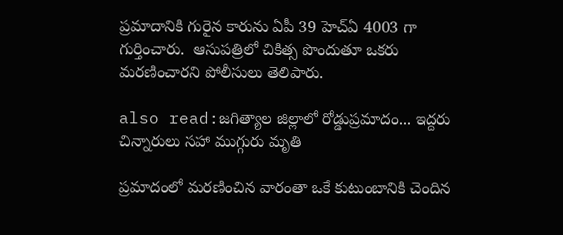ప్రమాదానికి గురైన కారును ఏపీ 39 హెచ్ఏ 4003 గా గుర్తించారు.  ఆసుపత్రిలో చికిత్స పొందుతూ ఒకరు మరణించారని పోలీసులు తెలిపారు.

also read:జగిత్యాల జిల్లాలో రోడ్డుప్రమాదం... ఇద్దరు చిన్నారులు సహా ముగ్గురు మృతి

ప్రమాదంలో మరణించిన వారంతా ఒకే కుటుంబానికి చెందిన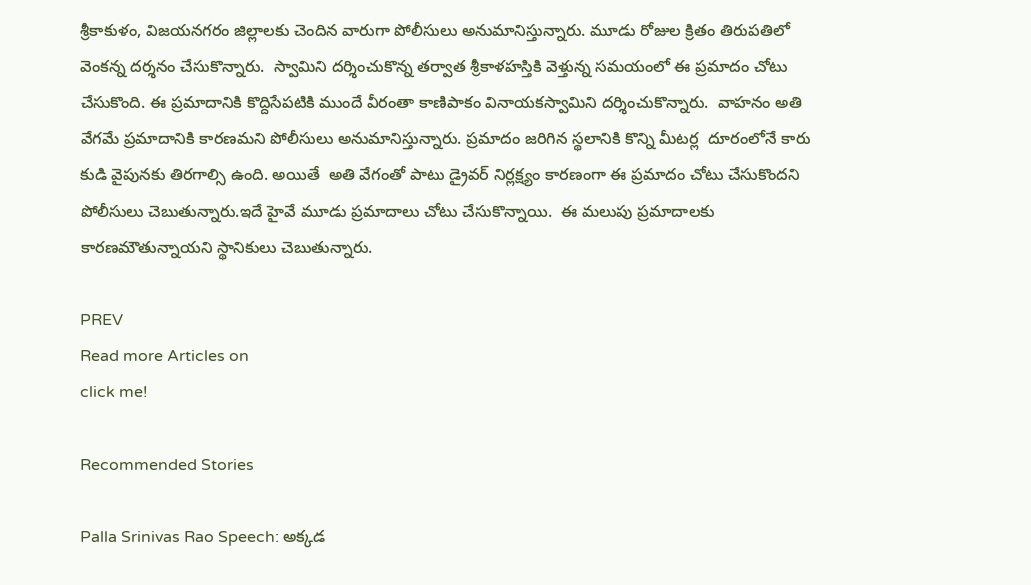శ్రీకాకుళం, విజయనగరం జిల్లాలకు చెందిన వారుగా పోలీసులు అనుమానిస్తున్నారు. మూడు రోజుల క్రితం తిరుపతిలో వెంకన్న దర్శనం చేసుకొన్నారు.  స్వామిని దర్శించుకొన్న తర్వాత శ్రీకాళహస్తికి వెళ్తున్న సమయంలో ఈ ప్రమాదం చోటు చేసుకొంది. ఈ ప్రమాదానికి కొద్దిసేపటికి ముందే వీరంతా కాణిపాకం వినాయకస్వామిని దర్శించుకొన్నారు.  వాహనం అతి వేగమే ప్రమాదానికి కారణమని పోలీసులు అనుమానిస్తున్నారు. ప్రమాదం జరిగిన స్థలానికి కొన్ని మీటర్ల  దూరంలోనే కారు కుడి వైపునకు తిరగాల్సి ఉంది. అయితే  అతి వేగంతో పాటు డ్రైవర్ నిర్లక్ష్యం కారణంగా ఈ ప్రమాదం చోటు చేసుకొందని పోలీసులు చెబుతున్నారు.ఇదే హైవే మూడు ప్రమాదాలు చోటు చేసుకొన్నాయి.  ఈ మలుపు ప్రమాదాలకు కారణమౌతున్నాయని స్థానికులు చెబుతున్నారు.

PREV
Read more Articles on
click me!

Recommended Stories

Palla Srinivas Rao Speech: అక్కడ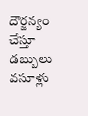దౌర్జన్యం చేస్తూ డబ్బులు వసూళ్లు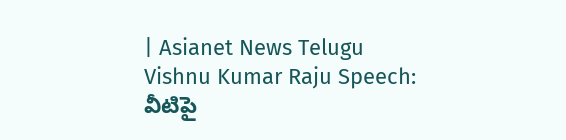| Asianet News Telugu
Vishnu Kumar Raju Speech: వీటిపై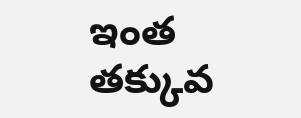ఇంత తక్కువ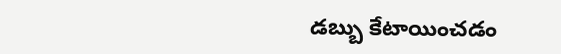డబ్బు కేటాయించడం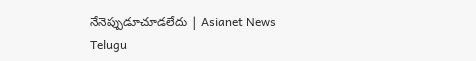నేనెప్పుడూచూడలేదు | Asianet News Telugu